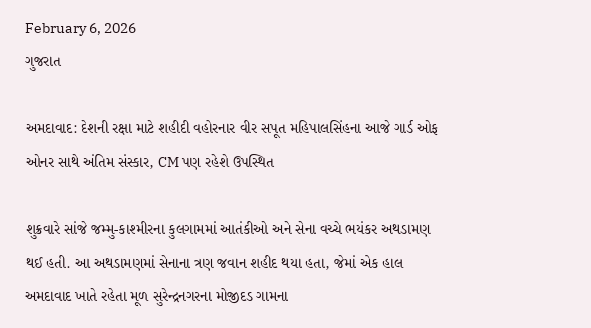February 6, 2026
ગુજરાત

અમદાવાદ: દેશની રક્ષા માટે શહીદી વહોરનાર વીર સપૂત મહિપાલસિંહના આજે ગાર્ડ ઓફ ઓનર સાથે અંતિમ સંસ્કાર, CM પણ રહેશે ઉપસ્થિત

શુક્રવારે સાંજે જમ્મુ-કાશ્મીરના કુલગામમાં આતંકીઓ અને સેના વચ્ચે ભયંકર અથડામણ થઈ હતી. આ અથડામણમાં સેનાના ત્રણ જવાન શહીદ થયા હતા, જેમાં એક હાલ અમદાવાદ ખાતે રહેતા મૂળ સુરેન્દ્રનગરના મોજીદડ ગામના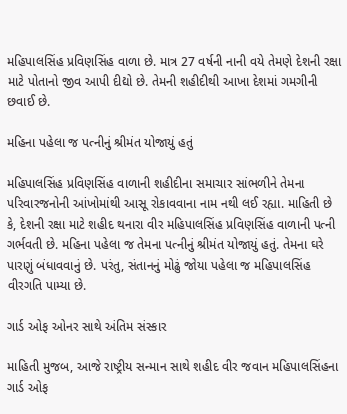મહિપાલસિંહ પ્રવિણસિંહ વાળા છે. માત્ર 27 વર્ષની નાની વયે તેમણે દેશની રક્ષા માટે પોતાનો જીવ આપી દીદ્યો છે. તેમની શહીદીથી આખા દેશમાં ગમગીની છવાઈ છે.

મહિના પહેલા જ પત્નીનું શ્રીમંત યોજાયું હતું

મહિપાલસિંહ પ્રવિણસિંહ વાળાની શહીદીના સમાચાર સાંભળીને તેમના પરિવારજનોની આંખોમાંથી આસૂ રોકાવવાના નામ નથી લઈ રહ્યા. માહિતી છે કે, દેશની રક્ષા માટે શહીદ થનારા વીર મહિપાલસિંહ પ્રવિણસિંહ વાળાની પત્ની ગર્ભવતી છે. મહિના પહેલા જ તેમના પત્નીનું શ્રીમંત યોજાયું હતું. તેમના ઘરે પારણું બંધાવવાનું છે. પરંતુ, સંતાનનું મોઢું જોયા પહેલા જ મહિપાલસિંહ વીરગતિ પામ્યા છે.

ગાર્ડ ઓફ ઓનર સાથે અંતિમ સંસ્કાર

માહિતી મુજબ, આજે રાષ્ટ્રીય સન્માન સાથે શહીદ વીર જવાન મહિપાલસિંહના ગાર્ડ ઓફ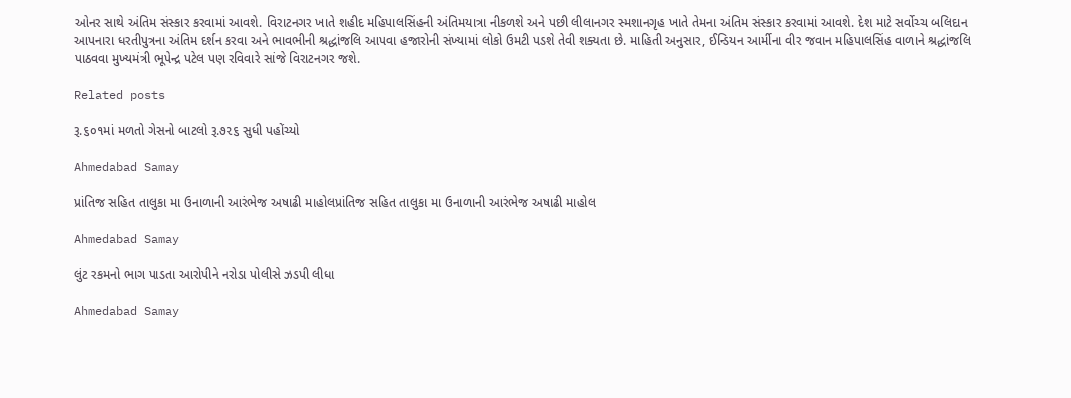ઓનર સાથે અંતિમ સંસ્કાર કરવામાં આવશે. વિરાટનગર ખાતે શહીદ મહિપાલસિંહની અંતિમયાત્રા નીકળશે અને પછી લીલાનગર સ્મશાનગૃહ ખાતે તેમના અંતિમ સંસ્કાર કરવામાં આવશે. દેશ માટે સર્વોચ્ચ બલિદાન આપનારા ધરતીપુત્રના અંતિમ દર્શન કરવા અને ભાવભીની શ્રદ્ધાંજલિ આપવા હજારોની સંખ્યામાં લોકો ઉમટી પડશે તેવી શક્યતા છે. માહિતી અનુસાર, ઈન્ડિયન આર્મીના વીર જવાન મહિપાલસિંહ વાળાને શ્રદ્ધાંજલિ પાઠવવા મુખ્યમંત્રી ભૂપેન્દ્ર પટેલ પણ રવિવારે સાંજે વિરાટનગર જશે.

Related posts

રૂ.૬૦૧માં મળતો ગેસનો બાટલો રૂ.૭૨૬ સુધી પહોંચ્યો

Ahmedabad Samay

પ્રાંતિજ સહિત તાલુકા મા ઉનાળાની આરંભેજ અષાઢી માહોલપ્રાંતિજ સહિત તાલુકા મા ઉનાળાની આરંભેજ અષાઢી માહોલ

Ahmedabad Samay

લુંટ રકમનો ભાગ પાડતા આરોપીને નરોડા પોલીસે ઝડપી લીધા

Ahmedabad Samay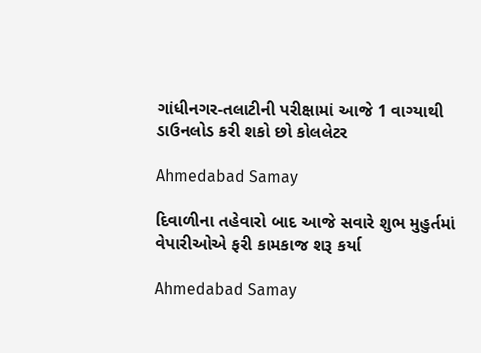ગાંધીનગર-તલાટીની પરીક્ષામાં આજે 1 વાગ્યાથી ડાઉનલોડ કરી શકો છો કોલલેટર

Ahmedabad Samay

દિવાળીના તહેવારો બાદ આજે સવારે શુભ મુહુર્તમાં વેપારીઓએ ફરી કામકાજ શરૂ કર્યા

Ahmedabad Samay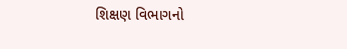શિક્ષણ વિભાગનો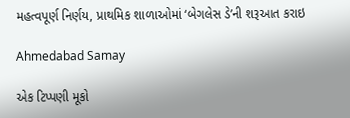મહત્વપૂર્ણ નિર્ણય, પ્રાથમિક શાળાઓમાં ‘બેગલેસ ડે’ની શરૂઆત કરાઇ

Ahmedabad Samay

એક ટિપ્પણી મૂકો